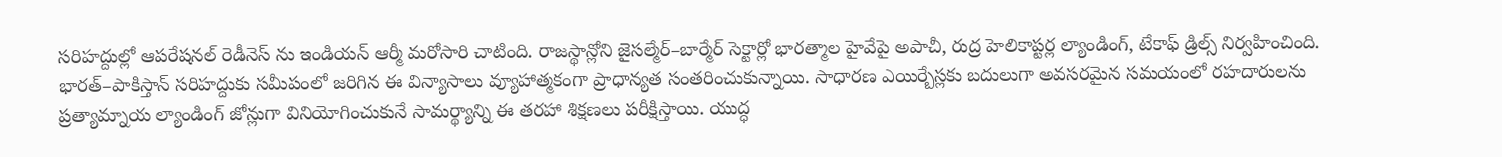సరిహద్దుల్లో ఆపరేషనల్ రెడీనెస్ ను ఇండియన్ ఆర్మీ మరోసారి చాటింది. రాజస్థాన్లోని జైసల్మేర్–బార్మేర్ సెక్టార్లో భారత్మాల హైవేపై అపాచీ, రుద్ర హెలికాప్టర్ల ల్యాండింగ్, టేకాఫ్ డ్రిల్స్ నిర్వహించింది. భారత్–పాకిస్తాన్ సరిహద్దుకు సమీపంలో జరిగిన ఈ విన్యాసాలు వ్యూహాత్మకంగా ప్రాధాన్యత సంతరించుకున్నాయి. సాధారణ ఎయిర్బేస్లకు బదులుగా అవసరమైన సమయంలో రహదారులను ప్రత్యామ్నాయ ల్యాండింగ్ జోన్లుగా వినియోగించుకునే సామర్థ్యాన్ని ఈ తరహా శిక్షణలు పరీక్షిస్తాయి. యుద్ధ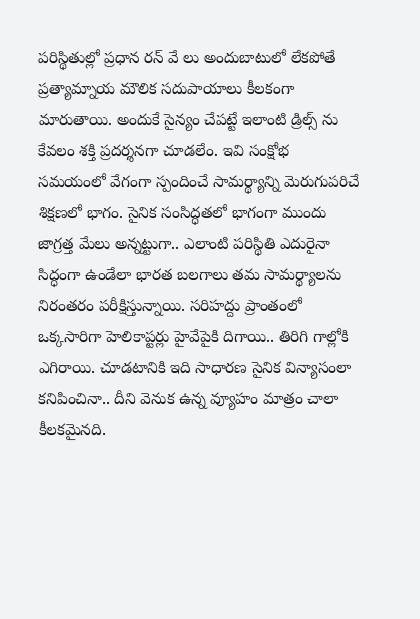పరిస్థితుల్లో ప్రధాన రన్ వే లు అందుబాటులో లేకపోతే ప్రత్యామ్నాయ మౌలిక సదుపాయాలు కీలకంగా మారుతాయి. అందుకే సైన్యం చేపట్టే ఇలాంటి డ్రిల్స్ ను కేవలం శక్తి ప్రదర్శనగా చూడలేం. ఇవి సంక్షోభ సమయంలో వేగంగా స్పందించే సామర్థ్యాన్ని మెరుగుపరిచే శిక్షణలో భాగం. సైనిక సంసిద్ధతలో భాగంగా ముందు జాగ్రత్త మేలు అన్నట్టుగా.. ఎలాంటి పరిస్థితి ఎదురైనా సిద్ధంగా ఉండేలా భారత బలగాలు తమ సామర్థ్యాలను నిరంతరం పరీక్షిస్తున్నాయి. సరిహద్దు ప్రాంతంలో ఒక్కసారిగా హెలికాప్టర్లు హైవేపైకి దిగాయి.. తిరిగి గాల్లోకి ఎగిరాయి. చూడటానికి ఇది సాధారణ సైనిక విన్యాసంలా కనిపించినా.. దీని వెనుక ఉన్న వ్యూహం మాత్రం చాలా కీలకమైనది.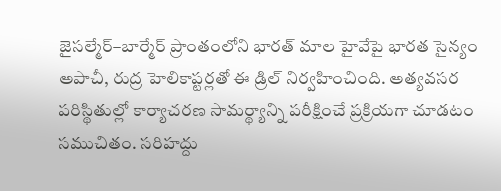జైసల్మేర్–బార్మేర్ ప్రాంతంలోని భారత్ మాల హైవేపై భారత సైన్యం అపాచీ, రుద్ర హెలికాప్టర్లతో ఈ డ్రిల్ నిర్వహించింది. అత్యవసర పరిస్థితుల్లో కార్యాచరణ సామర్థ్యాన్ని పరీక్షించే ప్రక్రియగా చూడటం సముచితం. సరిహద్దు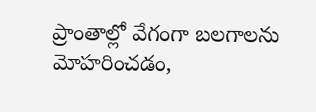ప్రాంతాల్లో వేగంగా బలగాలను మోహరించడం,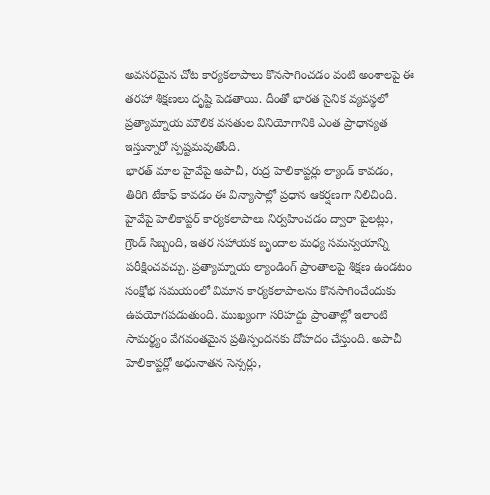అవసరమైన చోట కార్యకలాపాలు కొనసాగించడం వంటి అంశాలపై ఈ తరహా శిక్షణలు దృష్టి పెడతాయి. దీంతో భారత సైనిక వ్యవస్థలో ప్రత్యామ్నాయ మౌలిక వసతుల వినియోగానికి ఎంత ప్రాధాన్యత ఇస్తున్నారో స్పష్టమవుతోంది.
భారత్ మాల హైవేపై అపాచీ, రుద్ర హెలికాప్టర్లు ల్యాండ్ కావడం, తిరిగి టేకాఫ్ కావడం ఈ విన్యాసాల్లో ప్రధాన ఆకర్షణగా నిలిచింది. హైవేపై హెలికాప్టర్ కార్యకలాపాలు నిర్వహించడం ద్వారా పైలట్లు, గ్రౌండ్ సిబ్బంది, ఇతర సహాయక బృందాల మధ్య సమన్వయాన్ని పరీక్షించవచ్చు. ప్రత్యామ్నాయ ల్యాండింగ్ ప్రాంతాలపై శిక్షణ ఉండటం సంక్షోభ సమయంలో విమాన కార్యకలాపాలను కొనసాగించేందుకు ఉపయోగపడుతుంది. ముఖ్యంగా సరిహద్దు ప్రాంతాల్లో ఇలాంటి సామర్థ్యం వేగవంతమైన ప్రతిస్పందనకు దోహదం చేస్తుంది. అపాచీ హెలికాప్టర్లో అధునాతన సెన్సర్లు,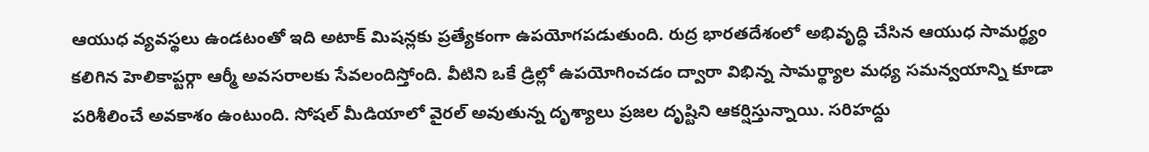ఆయుధ వ్యవస్థలు ఉండటంతో ఇది అటాక్ మిషన్లకు ప్రత్యేకంగా ఉపయోగపడుతుంది. రుద్ర భారతదేశంలో అభివృద్ధి చేసిన ఆయుధ సామర్థ్యం కలిగిన హెలికాప్టర్గా ఆర్మీ అవసరాలకు సేవలందిస్తోంది. వీటిని ఒకే డ్రిల్లో ఉపయోగించడం ద్వారా విభిన్న సామర్థ్యాల మధ్య సమన్వయాన్ని కూడా పరిశీలించే అవకాశం ఉంటుంది. సోషల్ మీడియాలో వైరల్ అవుతున్న దృశ్యాలు ప్రజల దృష్టిని ఆకర్షిస్తున్నాయి. సరిహద్దు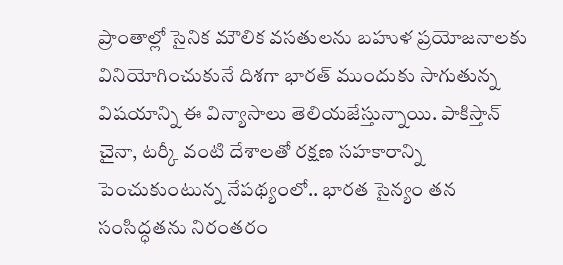ప్రాంతాల్లో సైనిక మౌలిక వసతులను బహుళ ప్రయోజనాలకు వినియోగించుకునే దిశగా భారత్ ముందుకు సాగుతున్న విషయాన్ని ఈ విన్యాసాలు తెలియజేస్తున్నాయి. పాకిస్తాన్ చైనా, టర్కీ వంటి దేశాలతో రక్షణ సహకారాన్ని పెంచుకుంటున్న నేపథ్యంలో.. భారత సైన్యం తన సంసిద్ధతను నిరంతరం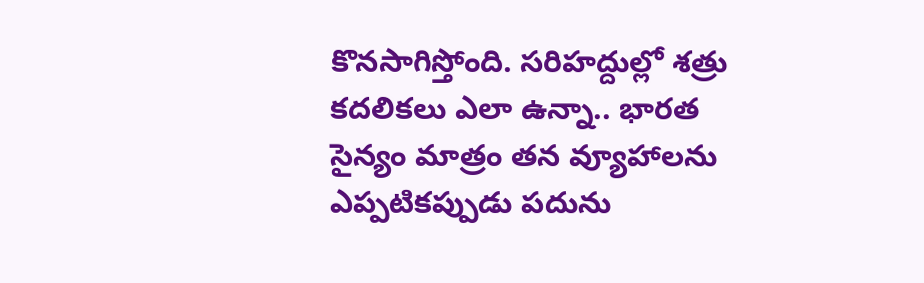కొనసాగిస్తోంది. సరిహద్దుల్లో శత్రు కదలికలు ఎలా ఉన్నా.. భారత సైన్యం మాత్రం తన వ్యూహాలను ఎప్పటికప్పుడు పదును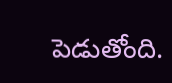పెడుతోంది.